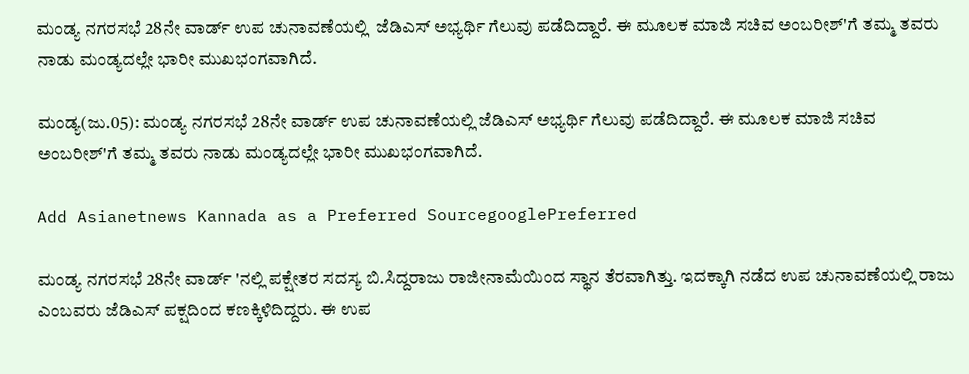ಮಂಡ್ಯ ನಗರಸಭೆ 28ನೇ ವಾರ್ಡ್ ಉಪ ಚುನಾವಣೆಯಲ್ಲಿ  ಜೆಡಿಎಸ್ ಅಭ್ಯರ್ಥಿ ಗೆಲುವು ಪಡೆದಿದ್ದಾರೆ. ಈ ಮೂಲಕ ಮಾಜಿ ಸಚಿವ ಅಂಬರೀಶ್'ಗೆ ತಮ್ಮ ತವರು ನಾಡು ಮಂಡ್ಯದಲ್ಲೇ ಭಾರೀ ಮುಖಭಂಗವಾಗಿದೆ.

ಮಂಡ್ಯ(ಜು.05): ಮಂಡ್ಯ ನಗರಸಭೆ 28ನೇ ವಾರ್ಡ್ ಉಪ ಚುನಾವಣೆಯಲ್ಲಿ ಜೆಡಿಎಸ್ ಅಭ್ಯರ್ಥಿ ಗೆಲುವು ಪಡೆದಿದ್ದಾರೆ. ಈ ಮೂಲಕ ಮಾಜಿ ಸಚಿವ ಅಂಬರೀಶ್'ಗೆ ತಮ್ಮ ತವರು ನಾಡು ಮಂಡ್ಯದಲ್ಲೇ ಭಾರೀ ಮುಖಭಂಗವಾಗಿದೆ.

Add Asianetnews Kannada as a Preferred SourcegooglePreferred

ಮಂಡ್ಯ ನಗರಸಭೆ 28ನೇ ವಾರ್ಡ್ 'ನಲ್ಲಿ ಪಕ್ಷೇತರ ಸದಸ್ಯ ಬಿ.ಸಿದ್ದರಾಜು ರಾಜೀನಾಮೆಯಿಂದ ಸ್ಥಾನ ತೆರವಾಗಿತ್ತು. ಇದಕ್ಕಾಗಿ ನಡೆದ ಉಪ ಚುನಾವಣೆಯಲ್ಲಿ ರಾಜು ಎಂಬವರು ಜೆಡಿಎಸ್ ಪಕ್ಷದಿಂದ ಕಣಕ್ಕಿಳಿದಿದ್ದರು. ಈ ಉಪ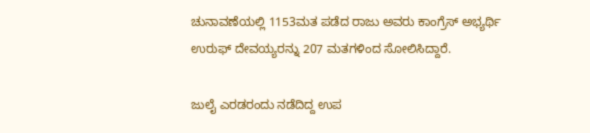ಚುನಾವಣೆಯಲ್ಲಿ 1153ಮತ ಪಡೆದ ರಾಜು ಅವರು ಕಾಂಗ್ರೆಸ್ ಅಭ್ಯರ್ಥಿ ಉರುಫ್ ದೇವಯ್ಯರನ್ನು 207 ಮತಗಳಿಂದ ಸೋಲಿಸಿದ್ದಾರೆ.

ಜುಲೈ ಎರಡರಂದು ನಡೆದಿದ್ದ ಉಪ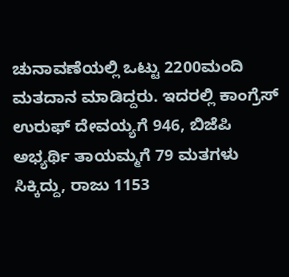ಚುನಾವಣೆಯಲ್ಲಿ ಒಟ್ಟು 2200ಮಂದಿ ಮತದಾನ ಮಾಡಿದ್ದರು. ಇದರಲ್ಲಿ ಕಾಂಗ್ರೆಸ್ ಉರುಫ್ ದೇವಯ್ಯಗೆ 946, ಬಿಜೆಪಿ ಅಭ್ಯರ್ಥಿ ತಾಯಮ್ಮಗೆ 79 ಮತಗಳು ಸಿಕ್ಕಿದ್ದು, ರಾಜು 1153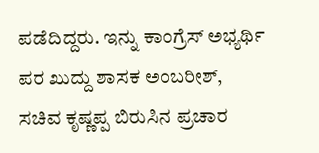ಪಡೆದಿದ್ದರು. ಇನ್ನು ಕಾಂಗ್ರೆಸ್ ಅಭ್ಯರ್ಥಿ ಪರ ಖುದ್ದು ಶಾಸಕ ಅಂಬರೀಶ್, ಸಚಿವ ಕೃಷ್ಣಪ್ಪ ಬಿರುಸಿನ ಪ್ರಚಾರ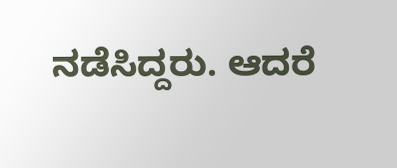ನಡೆಸಿದ್ದರು. ಆದರೆ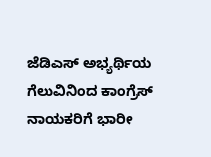ಜೆಡಿಎಸ್ ಅಭ್ಯರ್ಥಿಯ ಗೆಲುವಿನಿಂದ ಕಾಂಗ್ರೆಸ್ ನಾಯಕರಿಗೆ ಭಾರೀ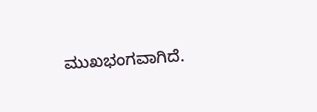ಮುಖಭಂಗವಾಗಿದೆ.